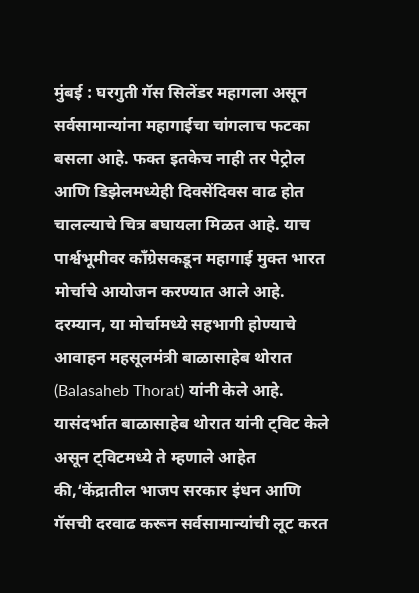मुंबई : घरगुती गॅस सिलेंडर महागला असून सर्वसामान्यांना महागाईचा चांगलाच फटका बसला आहे. फक्त इतकेच नाही तर पेट्रोल आणि डिझेलमध्येही दिवसेंदिवस वाढ होत चालल्याचे चित्र बघायला मिळत आहे. याच पार्श्वभूमीवर काँग्रेसकडून महागाई मुक्त भारत मोर्चाचे आयोजन करण्यात आले आहे. दरम्यान, या मोर्चामध्ये सहभागी होण्याचे आवाहन महसूलमंत्री बाळासाहेब थोरात (Balasaheb Thorat) यांनी केले आहे.
यासंदर्भात बाळासाहेब थोरात यांनी ट्विट केले असून ट्विटमध्ये ते म्हणाले आहेत की,‘केंद्रातील भाजप सरकार इंधन आणि गॅसची दरवाढ करून सर्वसामान्यांची लूट करत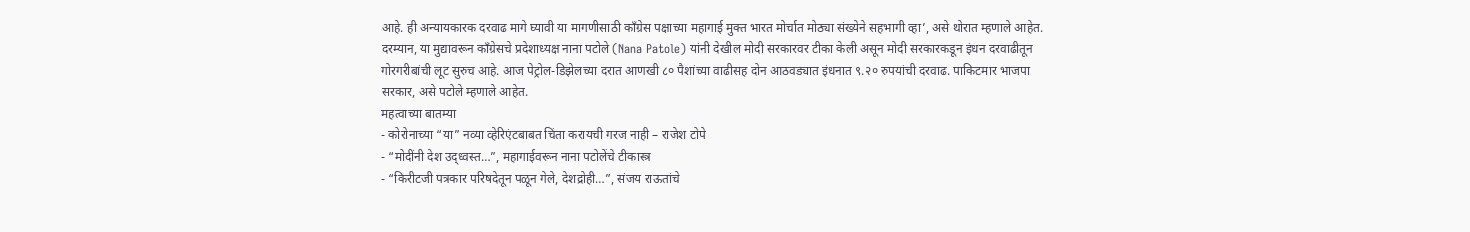आहे. ही अन्यायकारक दरवाढ मागे घ्यावी या मागणीसाठी काँग्रेस पक्षाच्या महागाई मुक्त भारत मोर्चात मोठ्या संख्येने सहभागी व्हा’, असे थोरात म्हणाले आहेत.
दरम्यान, या मुद्यावरून काँग्रेसचे प्रदेशाध्यक्ष नाना पटोले (Nana Patole) यांनी देखील मोदी सरकारवर टीका केली असून मोदी सरकारकडून इंधन दरवाढीतून गोरगरीबांची लूट सुरुच आहे. आज पेट्रोल-डिझेलच्या दरात आणखी ८० पैशांच्या वाढीसह दोन आठवड्यात इंधनात ९.२० रुपयांची दरवाढ. पाकिटमार भाजपा सरकार, असे पटोले म्हणाले आहेत.
महत्वाच्या बातम्या
- कोरोनाच्या “या” नव्या व्हेरिएंटबाबत चिंता करायची गरज नाही – राजेश टोपे
- “मोदींनी देश उद्ध्वस्त…”, महागाईवरून नाना पटोलेंचे टीकास्त्र
- “किरीटजी पत्रकार परिषदेतून पळून गेले, देशद्रोही…”, संजय राऊतांचे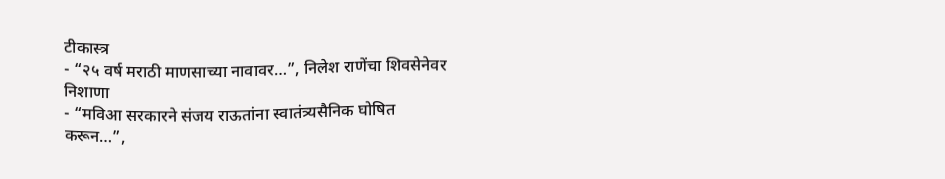टीकास्त्र
- “२५ वर्ष मराठी माणसाच्या नावावर…”, निलेश राणेंचा शिवसेनेवर निशाणा
- “मविआ सरकारने संजय राऊतांना स्वातंत्र्यसैनिक घोषित करून…”,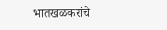भातखळकरांचे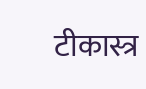टीकास्त्र